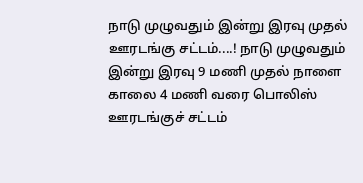நாடு முழுவதும் இன்று இரவு முதல் ஊரடங்கு சட்டம்....! நாடு முழுவதும் இன்று இரவு 9 மணி முதல் நாளை காலை 4 மணி வரை பொலிஸ் ஊரடங்குச் சட்டம்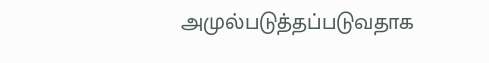அமுல்படுத்தப்படுவதாக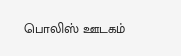பொலிஸ் ஊடகம்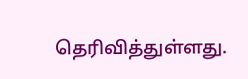தெரிவித்துள்ளது.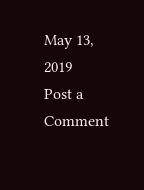May 13, 2019
Post a Comment